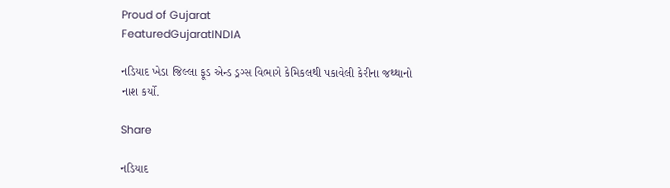Proud of Gujarat
FeaturedGujaratINDIA

નડિયાદ ખેડા જિલ્લા ફૂડ એન્ડ ડ્રગ્સ વિભાગે કેમિકલથી પકાવેલી કેરીના જથ્થાનો નાશ કર્યો.

Share

નડિયાદ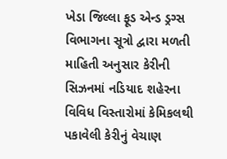ખેડા જિલ્લા ફૂડ એન્ડ ડ્રગ્સ વિભાગના સૂત્રો દ્વારા મળતી માહિતી અનુસાર કેરીની સિઝનમાં નડિયાદ શહેરના વિવિધ વિસ્તારોમાં કેમિકલથી
પકાવેલી કેરીનું વેચાણ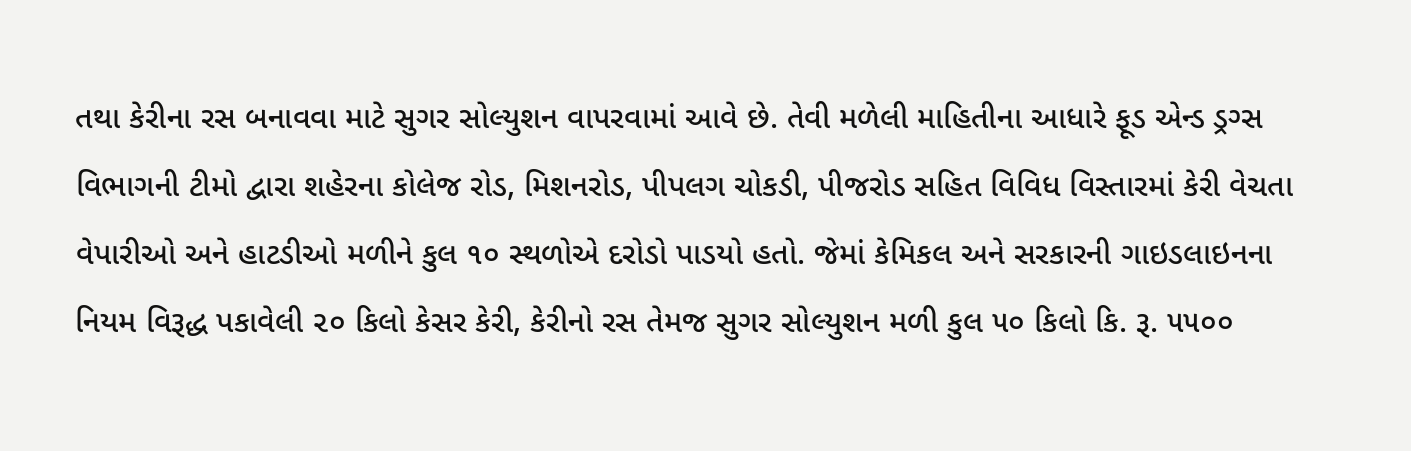તથા કેરીના રસ બનાવવા માટે સુગર સોલ્યુશન વાપરવામાં આવે છે. તેવી મળેલી માહિતીના આધારે ફૂડ એન્ડ ડ્રગ્સ વિભાગની ટીમો દ્વારા શહેરના કોલેજ રોડ, મિશનરોડ, પીપલગ ચોકડી, પીજરોડ સહિત વિવિધ વિસ્તારમાં કેરી વેચતા વેપારીઓ અને હાટડીઓ મળીને કુલ ૧૦ સ્થળોએ દરોડો પાડયો હતો. જેમાં કેમિકલ અને સરકારની ગાઇડલાઇનના નિયમ વિરૂદ્ધ પકાવેલી ૨૦ કિલો કેસર કેરી, કેરીનો રસ તેમજ સુગર સોલ્યુશન મળી કુલ ૫૦ કિલો કિ. રૂ. ૫૫૦૦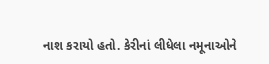નાશ કરાયો હતો. કેરીનાં લીધેલા નમૂનાઓને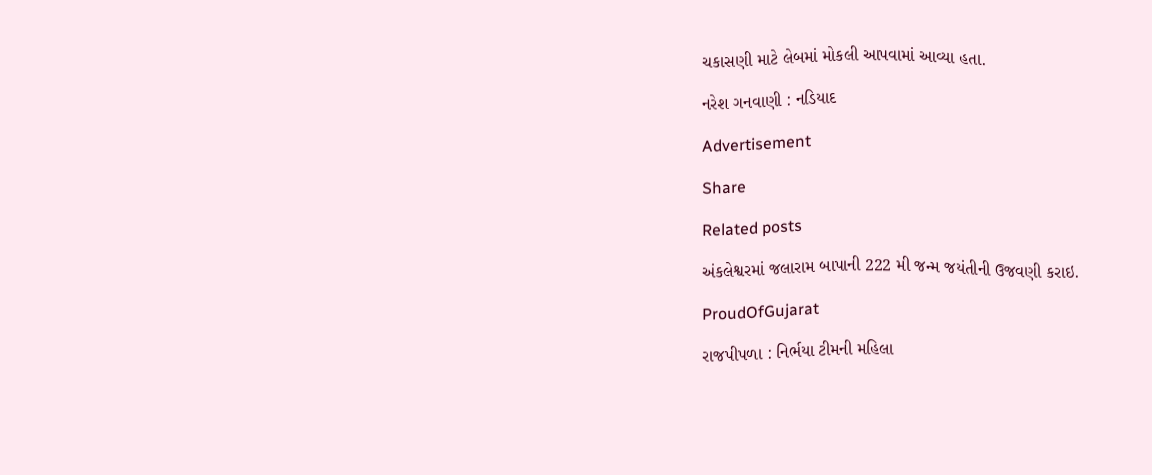ચકાસણી માટે લેબમાં મોકલી આપવામાં આવ્યા હતા.

નરેશ ગનવાણી : નડિયાદ

Advertisement

Share

Related posts

અંકલેશ્વરમાં જલારામ બાપાની 222 મી જન્મ જયંતીની ઉજવણી કરાઇ.

ProudOfGujarat

રાજપીપળા : નિર્ભયા ટીમની મહિલા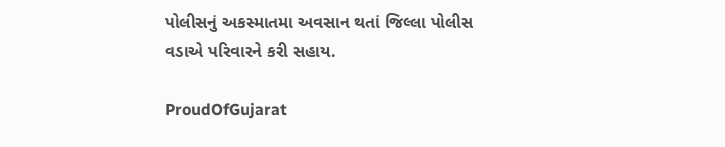પોલીસનું અકસ્માતમા અવસાન થતાં જિલ્લા પોલીસ વડાએ પરિવારને કરી સહાય.

ProudOfGujarat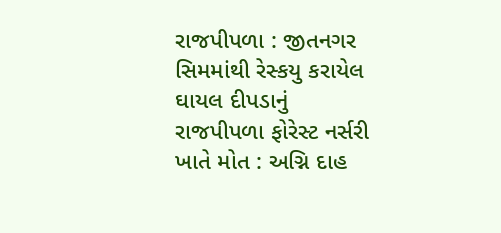રાજપીપળા : જીતનગર સિમમાંથી રેસ્કયુ કરાયેલ ઘાયલ દીપડાનું રાજપીપળા ફોરેસ્ટ નર્સરી ખાતે મોત : અગ્નિ દાહ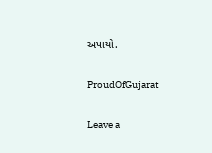અપાયો.

ProudOfGujarat

Leave a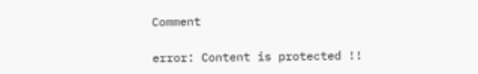Comment

error: Content is protected !!